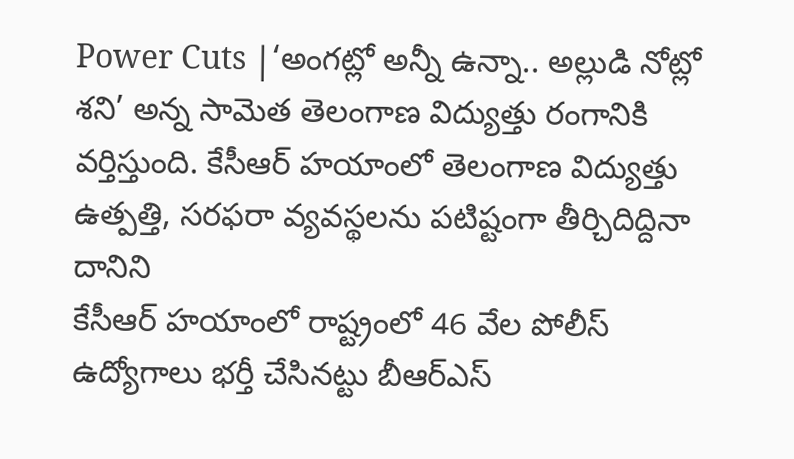Power Cuts |‘అంగట్లో అన్నీ ఉన్నా.. అల్లుడి నోట్లో శని’ అన్న సామెత తెలంగాణ విద్యుత్తు రంగానికి వర్తిస్తుంది. కేసీఆర్ హయాంలో తెలంగాణ విద్యుత్తు ఉత్పత్తి, సరఫరా వ్యవస్థలను పటిష్టంగా తీర్చిదిద్దినా దానిని
కేసీఆర్ హయాంలో రాష్ట్రంలో 46 వేల పోలీస్ ఉద్యోగాలు భర్తీ చేసినట్టు బీఆర్ఎస్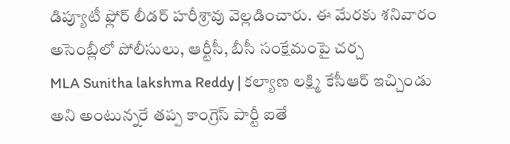డిప్యూటీ ఫ్లోర్ లీడర్ హరీశ్రావు వెల్లడించారు. ఈ మేరకు శనివారం అసెంబ్లీలో పోలీసులు, ఆర్టీసీ, బీసీ సంక్షేమంపై చర్చ
MLA Sunitha lakshma Reddy | కల్యాణ లక్ష్మి కేసీఆర్ ఇచ్చిండు అని అంటున్నరే తప్ప కాంగ్రెస్ పార్టీ ఐతే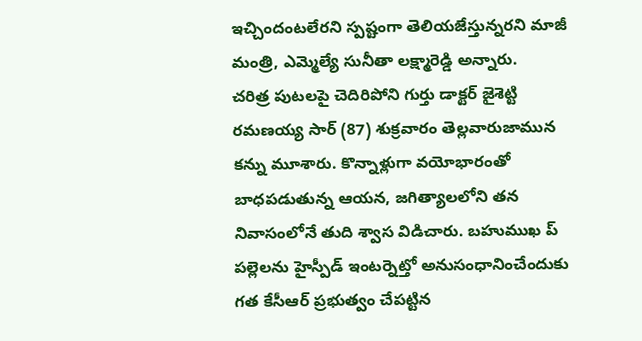ఇచ్చిందంటలేరని స్పష్టంగా తెలియజేస్తున్నరని మాజీ మంత్రి, ఎమ్మెల్యే సునీతా లక్ష్మారెడ్డి అన్నారు.
చరిత్ర పుటలపై చెదిరిపోని గుర్తు డాక్టర్ జైశెట్టి రమణయ్య సార్ (87) శుక్రవారం తెల్లవారుజామున కన్ను మూశారు. కొన్నాళ్లుగా వయోభారంతో బాధపడుతున్న ఆయన, జగిత్యాలలోని తన నివాసంలోనే తుది శ్వాస విడిచారు. బహుముఖ ప్
పల్లెలను హైస్పీడ్ ఇంటర్నెట్తో అనుసంధానించేందుకు గత కేసీఆర్ ప్రభుత్వం చేపట్టిన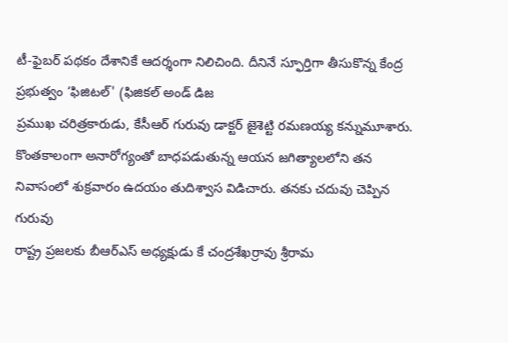టీ-ఫైబర్ పథకం దేశానికే ఆదర్శంగా నిలిచింది. దీనినే స్ఫూర్తిగా తీసుకొన్న కేంద్ర ప్రభుత్వం ‘ఫిజిటల్' (ఫిజికల్ అండ్ డిజ
ప్రముఖ చరిత్రకారుడు, కేసీఆర్ గురువు డాక్టర్ జైశెట్టి రమణయ్య కన్నుమూశారు. కొంతకాలంగా అనారోగ్యంతో బాధపడుతున్న ఆయన జగిత్యాలలోని తన నివాసంలో శుక్రవారం ఉదయం తుదిశ్వాస విడిచారు. తనకు చదువు చెప్పిన గురువు
రాష్ట్ర ప్రజలకు బీఆర్ఎస్ అధ్యక్షుడు కే చంద్రశేఖర్రావు శ్రీరామ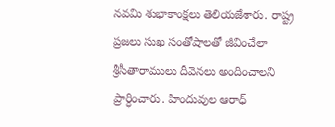నవమి శుభాకాంక్షలు తెలియజేశారు. రాష్ట్ర ప్రజలు సుఖ సంతోషాలతో జీవించేలా శ్రీసీతారాములు దీవెనలు అందించాలని ప్రార్ధించారు. హిందువుల ఆరాధ్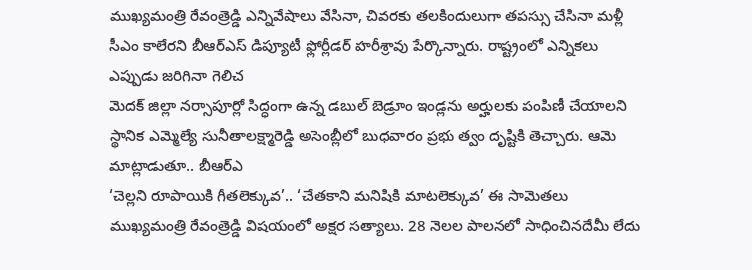ముఖ్యమంత్రి రేవంత్రెడ్డి ఎన్నివేషాలు వేసినా, చివరకు తలకిందులుగా తపస్సు చేసినా మళ్లీ సీఎం కాలేరని బీఆర్ఎస్ డిప్యూటీ ఫ్లోర్లీడర్ హరీశ్రావు పేర్కొన్నారు. రాష్ట్రంలో ఎన్నికలు ఎప్పుడు జరిగినా గెలిచ
మెదక్ జిల్లా నర్సాపూర్లో సిద్ధంగా ఉన్న డబుల్ బెడ్రూం ఇండ్లను అర్హులకు పంపిణీ చేయాలని స్థానిక ఎమ్మెల్యే సునీతాలక్ష్మారెడ్డి అసెంబ్లీలో బుధవారం ప్రభు త్వం దృష్టికి తెచ్చారు. ఆమె మాట్లాడుతూ.. బీఆర్ఎ
‘చెల్లని రూపాయికి గీతలెక్కువ’.. ‘చేతకాని మనిషికి మాటలెక్కువ’ ఈ సామెతలు ముఖ్యమంత్రి రేవంత్రెడ్డి విషయంలో అక్షర సత్యాలు. 28 నెలల పాలనలో సాధించినదేమీ లేదు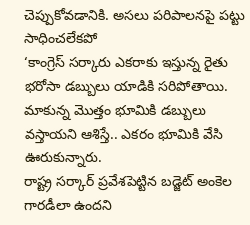చెప్పుకోవడానికి. అసలు పరిపాలనపై పట్టు సాధించలేకపో
‘కాంగ్రెస్ సర్కారు ఎకరాకు ఇస్తున్న రైతు భరోసా డబ్బులు యాడికి సరిపోతాయి. మాకున్న మొత్తం భూమికి డబ్బులు వస్తాయని ఆశిస్తే.. ఎకరం భూమికి వేసి ఊరుకున్నారు.
రాష్ట్ర సర్కార్ ప్రవేశపెట్టిన బడ్జెట్ అంకెల గారడీలా ఉందని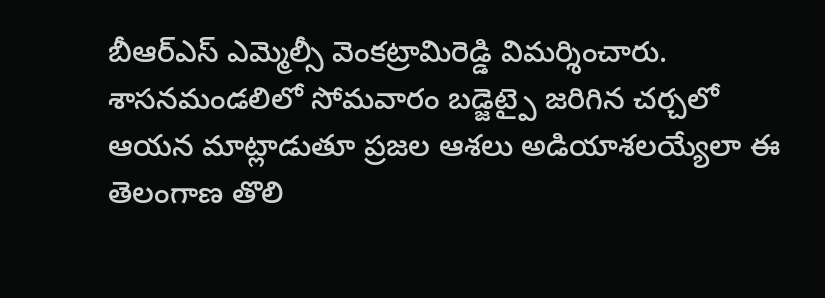బీఆర్ఎస్ ఎమ్మెల్సీ వెంకట్రామిరెడ్డి విమర్శించారు. శాసనమండలిలో సోమవారం బడ్జెట్పై జరిగిన చర్చలో ఆయన మాట్లాడుతూ ప్రజల ఆశలు అడియాశలయ్యేలా ఈ
తెలంగాణ తొలి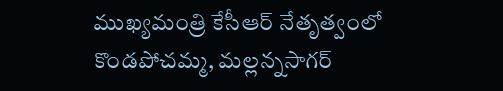ముఖ్యమంత్రి కేసీఆర్ నేతృత్వంలో కొండపోచమ్మ, మల్లన్నసాగర్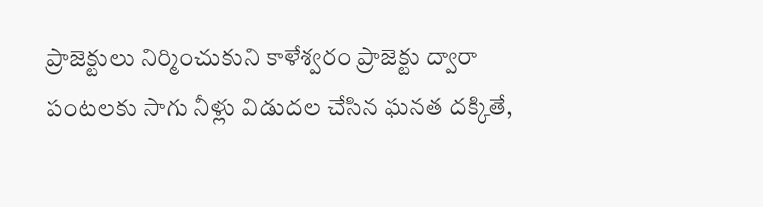ప్రాజెక్టులు నిర్మించుకుని కాళేశ్వరం ప్రాజెక్టు ద్వారా పంటలకు సాగు నీళ్లు విడుదల చేసిన ఘనత దక్కితే,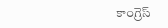కాంగ్రెస్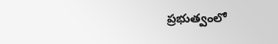ప్రభుత్వంలో